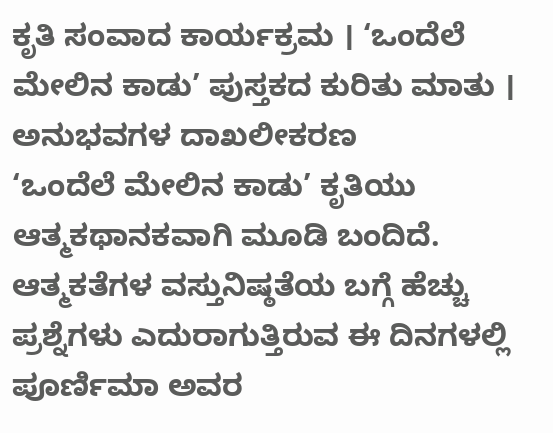ಕೃತಿ ಸಂವಾದ ಕಾರ್ಯಕ್ರಮ । ‘ಒಂದೆಲೆ ಮೇಲಿನ ಕಾಡು’ ಪುಸ್ತಕದ ಕುರಿತು ಮಾತು । ಅನುಭವಗಳ ದಾಖಲೀಕರಣ
‘ಒಂದೆಲೆ ಮೇಲಿನ ಕಾಡು’ ಕೃತಿಯು ಆತ್ಮಕಥಾನಕವಾಗಿ ಮೂಡಿ ಬಂದಿದೆ. ಆತ್ಮಕತೆಗಳ ವಸ್ತುನಿಷ್ಠತೆಯ ಬಗ್ಗೆ ಹೆಚ್ಚು ಪ್ರಶ್ನೆಗಳು ಎದುರಾಗುತ್ತಿರುವ ಈ ದಿನಗಳಲ್ಲಿ ಪೂರ್ಣಿಮಾ ಅವರ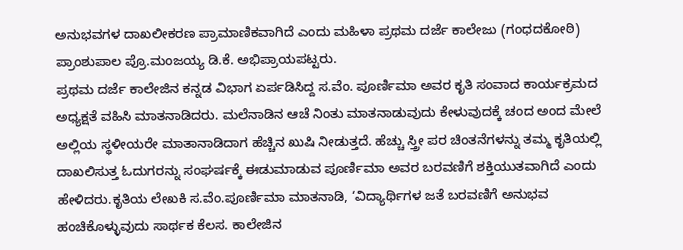ಅನುಭವಗಳ ದಾಖಲೀಕರಣ ಪ್ರಾಮಾಣಿಕವಾಗಿದೆ ಎಂದು ಮಹಿಳಾ ಪ್ರಥಮ ದರ್ಜೆ ಕಾಲೇಜು (ಗಂಧದಕೋಠಿ) ಪ್ರಾಂಶುಪಾಲ ಪ್ರೊ.ಮಂಜಯ್ಯ ಡಿ.ಕೆ. ಅಭಿಪ್ರಾಯಪಟ್ಟರು.
ಪ್ರಥಮ ದರ್ಜೆ ಕಾಲೇಜಿನ ಕನ್ನಡ ವಿಭಾಗ ಏರ್ಪಡಿಸಿದ್ದ ಸ.ವೆಂ. ಪೂರ್ಣಿಮಾ ಅವರ ಕೃತಿ ಸಂವಾದ ಕಾರ್ಯಕ್ರಮದ ಅಧ್ಯಕ್ಷತೆ ವಹಿಸಿ ಮಾತನಾಡಿದರು. ಮಲೆನಾಡಿನ ಆಚೆ ನಿಂತು ಮಾತನಾಡುವುದು ಕೇಳುವುದಕ್ಕೆ ಚಂದ ಅಂದ ಮೇಲೆ ಅಲ್ಲಿಯ ಸ್ಥಳೀಯರೇ ಮಾತಾನಾಡಿದಾಗ ಹೆಚ್ಚಿನ ಖುಷಿ ನೀಡುತ್ತದೆ. ಹೆಚ್ಚು ಸ್ತ್ರೀ ಪರ ಚಿಂತನೆಗಳನ್ನು ತಮ್ಮ ಕೃತಿಯಲ್ಲಿ ದಾಖಲಿಸುತ್ತ ಓದುಗರನ್ನು ಸಂಘರ್ಷಕ್ಕೆ ಈಡುಮಾಡುವ ಪೂರ್ಣಿಮಾ ಅವರ ಬರವಣಿಗೆ ಶಕ್ತಿಯುತವಾಗಿದೆ ಎಂದು ಹೇಳಿದರು.ಕೃತಿಯ ಲೇಖಕಿ ಸ.ವೆಂ.ಪೂರ್ಣಿಮಾ ಮಾತನಾಡಿ, ‘ವಿದ್ಯಾರ್ಥಿಗಳ ಜತೆ ಬರವಣಿಗೆ ಅನುಭವ ಹಂಚಿಕೊಳ್ಳುವುದು ಸಾರ್ಥಕ ಕೆಲಸ. ಕಾಲೇಜಿನ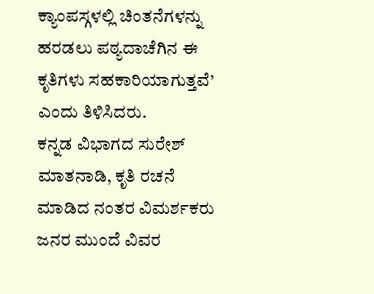ಕ್ಯಾಂಪಸ್ಗಳಲ್ಲಿ ಚಿಂತನೆಗಳನ್ನು ಹರಡಲು ಪಠ್ಯದಾಚೆಗಿನ ಈ ಕೃತಿಗಳು ಸಹಕಾರಿಯಾಗುತ್ತವೆ’ ಎಂದು ತಿಳಿಸಿದರು.
ಕನ್ನಡ ವಿಭಾಗದ ಸುರೇಶ್ ಮಾತನಾಡಿ, ಕೃತಿ ರಚನೆ ಮಾಡಿದ ನಂತರ ವಿಮರ್ಶಕರು ಜನರ ಮುಂದೆ ವಿವರ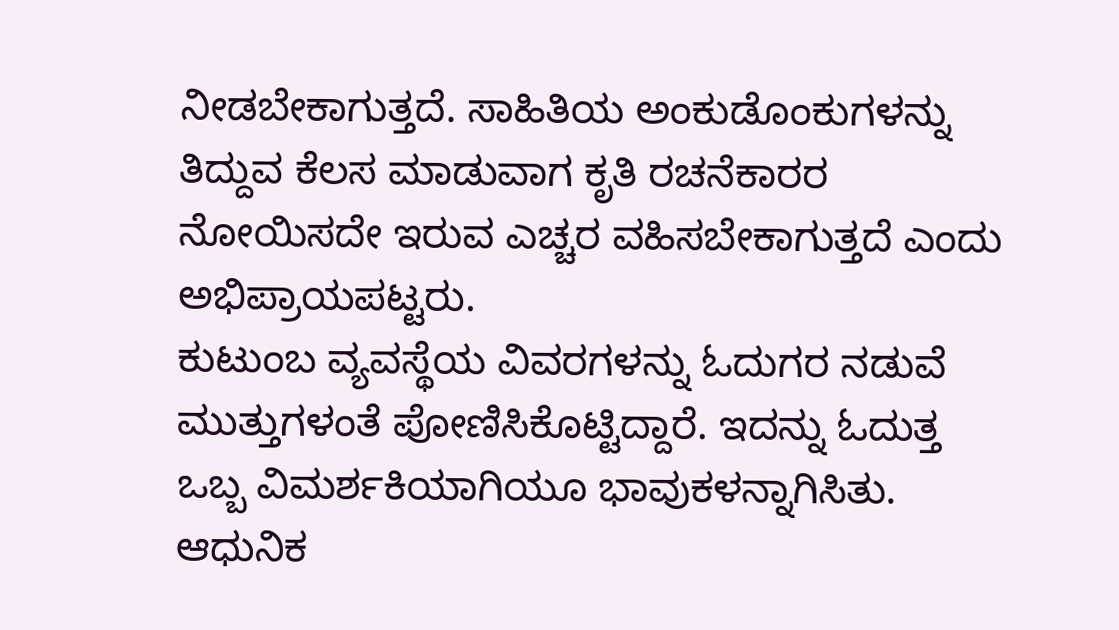ನೀಡಬೇಕಾಗುತ್ತದೆ. ಸಾಹಿತಿಯ ಅಂಕುಡೊಂಕುಗಳನ್ನು ತಿದ್ದುವ ಕೆಲಸ ಮಾಡುವಾಗ ಕೃತಿ ರಚನೆಕಾರರ ನೋಯಿಸದೇ ಇರುವ ಎಚ್ಚರ ವಹಿಸಬೇಕಾಗುತ್ತದೆ ಎಂದು ಅಭಿಪ್ರಾಯಪಟ್ಟರು.
ಕುಟುಂಬ ವ್ಯವಸ್ಥೆಯ ವಿವರಗಳನ್ನು ಓದುಗರ ನಡುವೆ ಮುತ್ತುಗಳಂತೆ ಪೋಣಿಸಿಕೊಟ್ಟಿದ್ದಾರೆ. ಇದನ್ನು ಓದುತ್ತ ಒಬ್ಬ ವಿಮರ್ಶಕಿಯಾಗಿಯೂ ಭಾವುಕಳನ್ನಾಗಿಸಿತು. ಆಧುನಿಕ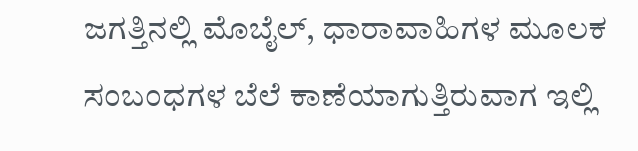ಜಗತ್ತಿನಲ್ಲಿ ಮೊಬೈಲ್, ಧಾರಾವಾಹಿಗಳ ಮೂಲಕ ಸಂಬಂಧಗಳ ಬೆಲೆ ಕಾಣೆಯಾಗುತ್ತಿರುವಾಗ ಇಲ್ಲಿ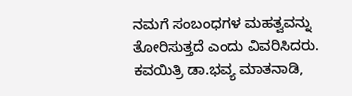ನಮಗೆ ಸಂಬಂಧಗಳ ಮಹತ್ವವನ್ನು ತೋರಿಸುತ್ತದೆ ಎಂದು ವಿವರಿಸಿದರು.
ಕವಯಿತ್ರಿ ಡಾ.ಭವ್ಯ ಮಾತನಾಡಿ,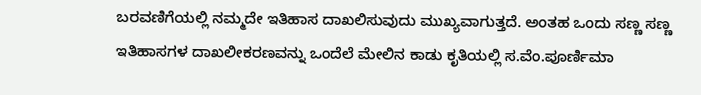ಬರವಣಿಗೆಯಲ್ಲಿ ನಮ್ಮದೇ ಇತಿಹಾಸ ದಾಖಲಿಸುವುದು ಮುಖ್ಯವಾಗುತ್ತದೆ. ಅಂತಹ ಒಂದು ಸಣ್ಣ ಸಣ್ಣ ಇತಿಹಾಸಗಳ ದಾಖಲೀಕರಣವನ್ನು ಒಂದೆಲೆ ಮೇಲಿನ ಕಾಡು ಕೃತಿಯಲ್ಲಿ ಸ.ವೆಂ.ಪೂರ್ಣಿಮಾ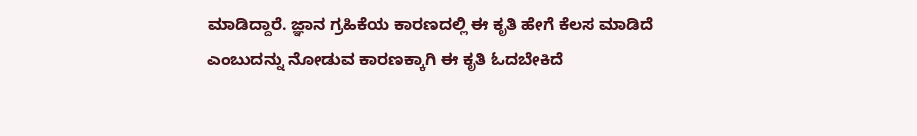ಮಾಡಿದ್ದಾರೆ. ಜ್ಞಾನ ಗ್ರಹಿಕೆಯ ಕಾರಣದಲ್ಲಿ ಈ ಕೃತಿ ಹೇಗೆ ಕೆಲಸ ಮಾಡಿದೆ ಎಂಬುದನ್ನು ನೋಡುವ ಕಾರಣಕ್ಕಾಗಿ ಈ ಕೃತಿ ಓದಬೇಕಿದೆ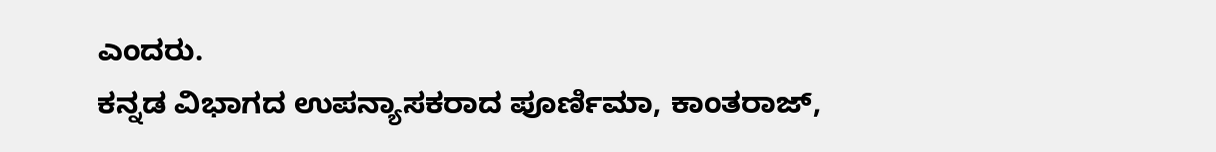ಎಂದರು.
ಕನ್ನಡ ವಿಭಾಗದ ಉಪನ್ಯಾಸಕರಾದ ಪೂರ್ಣಿಮಾ, ಕಾಂತರಾಜ್,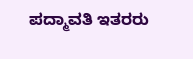ಪದ್ಮಾವತಿ ಇತರರು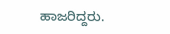ಹಾಜರಿದ್ದರು.